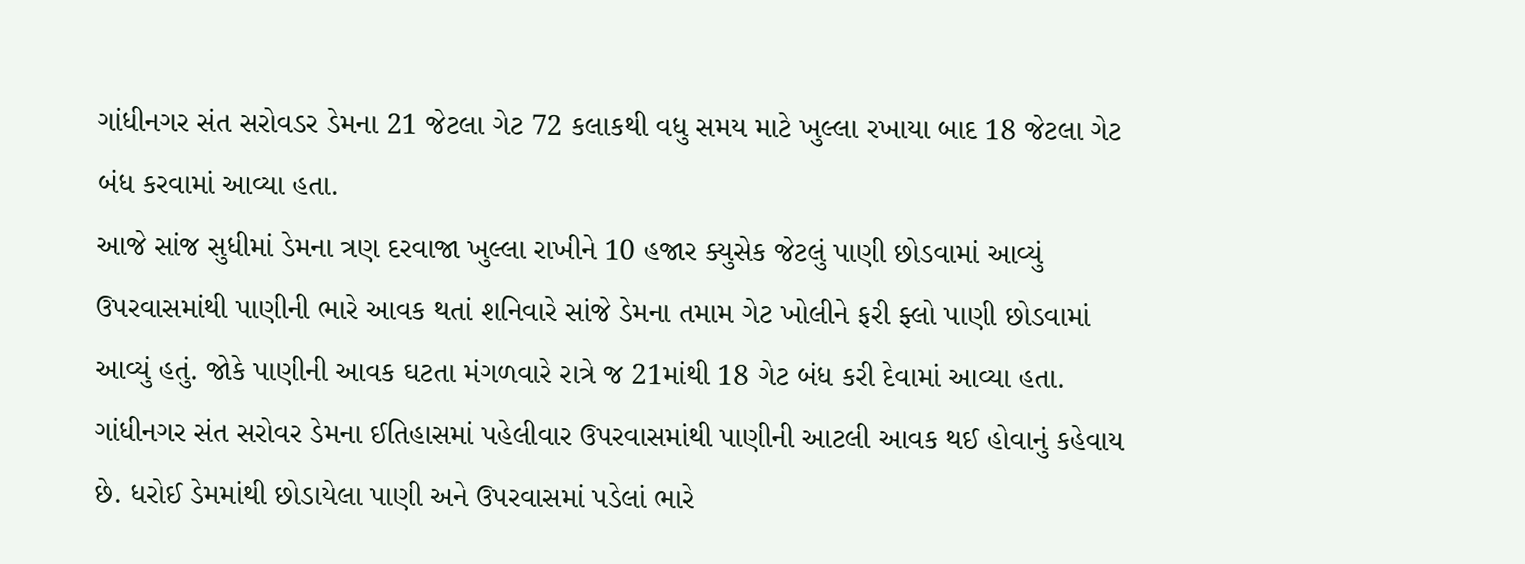ગાંધીનગર સંત સરોવડર ડેમના 21 જેટલા ગેટ 72 કલાકથી વધુ સમય માટે ખુલ્લા રખાયા બાદ 18 જેટલા ગેટ બંધ કરવામાં આવ્યા હતા.
આજે સાંજ સુધીમાં ડેમના ત્રણ દરવાજા ખુલ્લા રાખીને 10 હજાર ક્યુસેક જેટલું પાણી છોડવામાં આવ્યું ઉપરવાસમાંથી પાણીની ભારે આવક થતાં શનિવારે સાંજે ડેમના તમામ ગેટ ખોલીને ફરી ફ્લો પાણી છોડવામાં આવ્યું હતું. જોકે પાણીની આવક ઘટતા મંગળવારે રાત્રે જ 21માંથી 18 ગેટ બંધ કરી દેવામાં આવ્યા હતા.
ગાંધીનગર સંત સરોવર ડેમના ઈતિહાસમાં પહેલીવાર ઉપરવાસમાંથી પાણીની આટલી આવક થઈ હોવાનું કહેવાય છે. ધરોઈ ડેમમાંથી છોડાયેલા પાણી અને ઉપરવાસમાં પડેલાં ભારે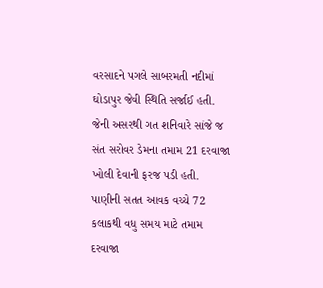વરસાદને પગલે સાબરમતી નદીમાં ઘોડાપુર જેવી સ્થિતિ સર્જાઈ હતી. જેની અસરથી ગત શનિવારે સાંજે જ સંત સરોવર ડેમના તમામ 21 દરવાજા ખોલી દેવાની ફરજ પડી હતી. પાણીની સતત આવક વચ્ચે 72 કલાકથી વધુ સમય માટે તમામ દરવાજા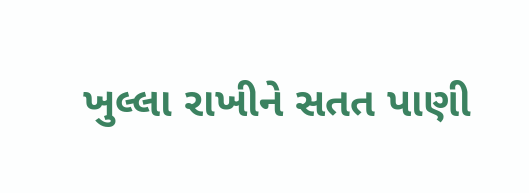ખુલ્લા રાખીને સતત પાણી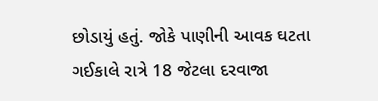છોડાયું હતું. જોકે પાણીની આવક ઘટતા ગઈકાલે રાત્રે 18 જેટલા દરવાજા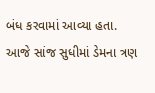બંધ કરવામાં આવ્યા હતા. આજે સાંજ સુધીમાં ડેમના ત્રણ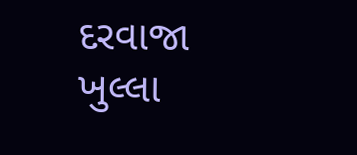દરવાજા ખુલ્લા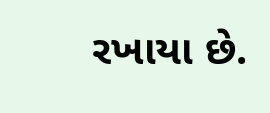રખાયા છે.